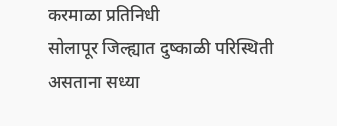करमाळा प्रतिनिधी
सोलापूर जिल्ह्यात दुष्काळी परिस्थिती असताना सध्या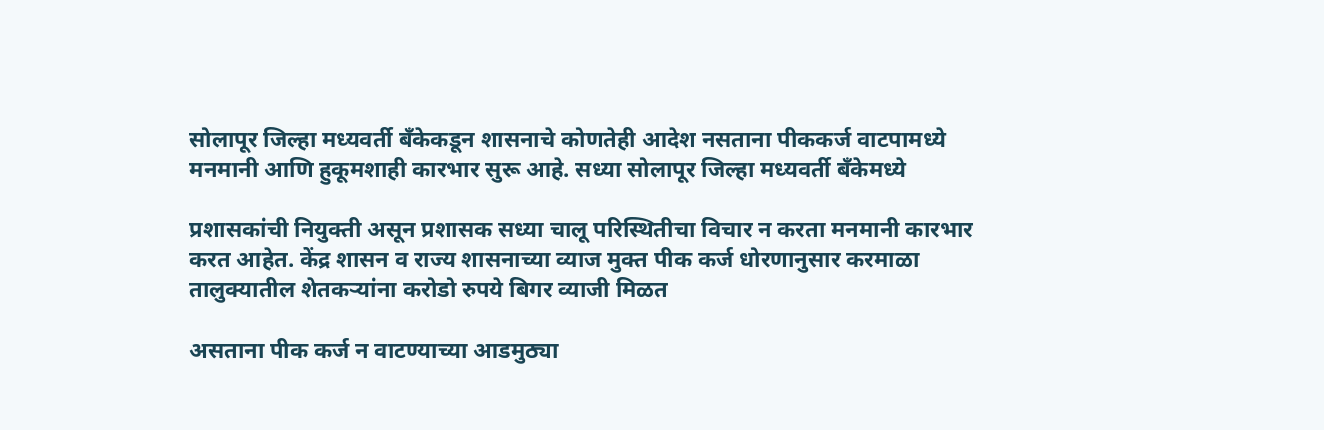सोलापूर जिल्हा मध्यवर्ती बँकेकडून शासनाचे कोणतेही आदेश नसताना पीककर्ज वाटपामध्ये मनमानी आणि हुकूमशाही कारभार सुरू आहे. सध्या सोलापूर जिल्हा मध्यवर्ती बँकेमध्ये

प्रशासकांची नियुक्ती असून प्रशासक सध्या चालू परिस्थितीचा विचार न करता मनमानी कारभार करत आहेत. केंद्र शासन व राज्य शासनाच्या व्याज मुक्त पीक कर्ज धोरणानुसार करमाळा तालुक्यातील शेतकऱ्यांना करोडो रुपये बिगर व्याजी मिळत

असताना पीक कर्ज न वाटण्याच्या आडमुठ्या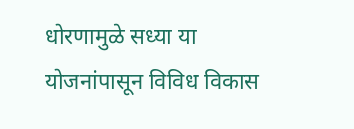धोरणामुळे सध्या या योजनांपासून विविध विकास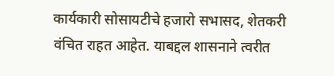कार्यकारी सोसायटीचे हजारो सभासद, शेतकरी वंचित राहत आहेत. याबद्दल शासनाने त्वरीत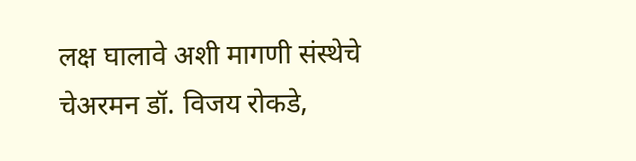लक्ष घालावे अशी मागणी संस्थेचे चेअरमन डॉ. विजय रोकडे,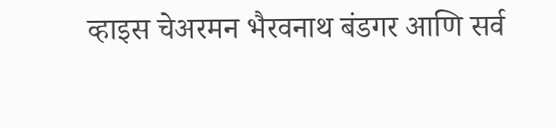व्हाइस चेअरमन भैरवनाथ बंडगर आणि सर्व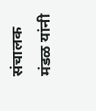संचालक मंडळ यांनी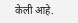केली आहे.